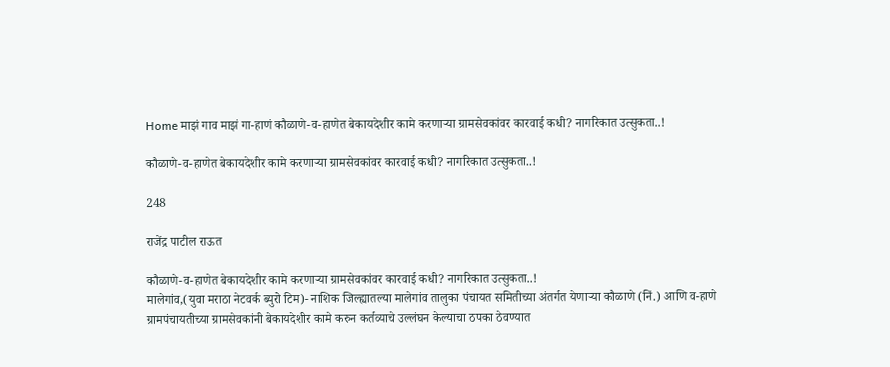Home माझं गाव माझं गा-हाणं कौळाणे-व-हाणेत बेकायदेशीर कामे करणाऱ्या ग्रामसेवकांवर कारवाई कधी? नागरिकात उत्सुकता..!

कौळाणे-व-हाणेत बेकायदेशीर कामे करणाऱ्या ग्रामसेवकांवर कारवाई कधी? नागरिकात उत्सुकता..!

248

राजेंद्र पाटील राऊत

कौळाणे-व-हाणेत बेकायदेशीर कामे करणाऱ्या ग्रामसेवकांवर कारवाई कधी? नागरिकात उत्सुकता..!
मालेगांव,(युवा मराठा नेटवर्क ब्युरो टिम)- नाशिक जिल्ह्यातल्या मालेगांव तालुका पंचायत समितीच्या अंतर्गत येणाऱ्या कौळाणे (निं.) आणि व-हाणे ग्रामपंचायतीच्या ग्रामसेवकांनी बेकायदेशीर कामे करुन कर्तव्याचे उल्लंघन केल्याचा ठपका ठेवण्यात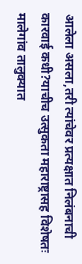आलेला असला,तरी त्यांचेवर प्रत्यक्षात निलंबनाची कारवाई कधी?याचीच उत्सुकता महाराष्ट्रासह विशेषतः मालेगांव तालुक्यात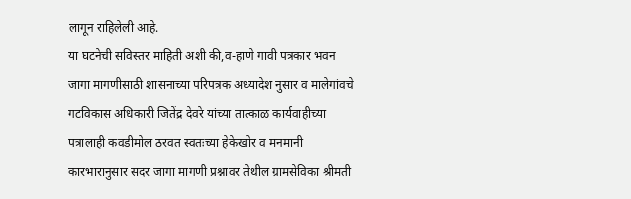लागून राहिलेली आहे.
या घटनेची सविस्तर माहिती अशी की,व-हाणे गावी पत्रकार भवन जागा मागणीसाठी शासनाच्या परिपत्रक अध्यादेश नुसार व मालेगांवचे गटविकास अधिकारी जितेंद्र देवरे यांच्या तात्काळ कार्यवाहीच्या पत्रालाही कवडीमोल ठरवत स्वतःच्या हेकेखोर व मनमानी कारभारानुसार सदर जागा मागणी प्रश्नावर तेथील ग्रामसेविका श्रीमती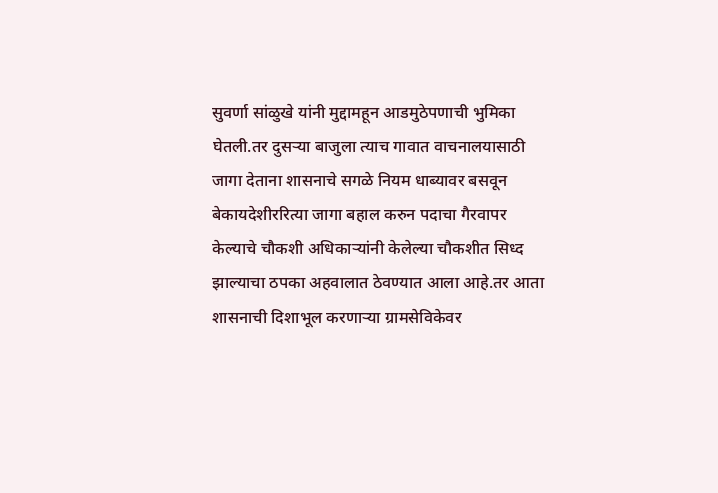सुवर्णा सांळुखे यांनी मुद्दामहून आडमुठेपणाची भुमिका घेतली.तर दुसऱ्या बाजुला त्याच गावात वाचनालयासाठी जागा देताना शासनाचे सगळे नियम धाब्यावर बसवून बेकायदेशीररित्या जागा बहाल करुन पदाचा गैरवापर केल्याचे चौकशी अधिकाऱ्यांनी केलेल्या चौकशीत सिध्द झाल्याचा ठपका अहवालात ठेवण्यात आला आहे.तर आता शासनाची दिशाभूल करणाऱ्या ग्रामसेविकेवर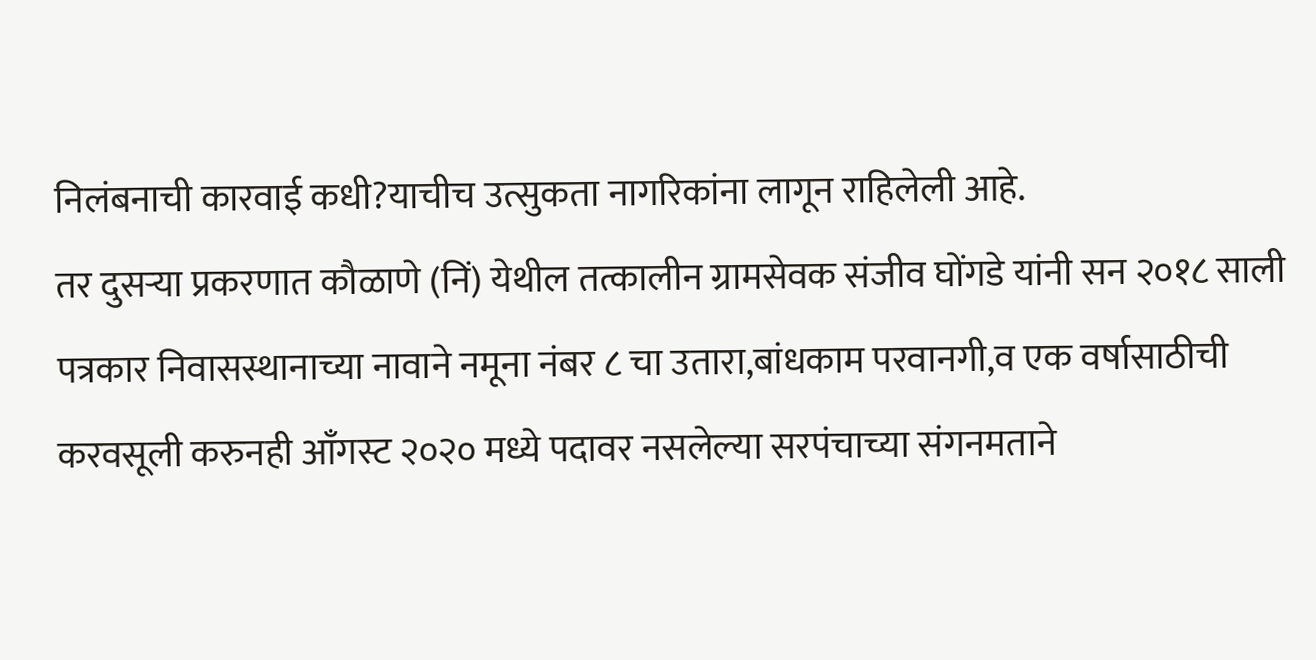निलंबनाची कारवाई कधी?याचीच उत्सुकता नागरिकांना लागून राहिलेली आहे.
तर दुसऱ्या प्रकरणात कौळाणे (निं) येथील तत्कालीन ग्रामसेवक संजीव घोंगडे यांनी सन २०१८ साली पत्रकार निवासस्थानाच्या नावाने नमूना नंबर ८ चा उतारा,बांधकाम परवानगी,व एक वर्षासाठीची करवसूली करुनही आँगस्ट २०२० मध्ये पदावर नसलेल्या सरपंचाच्या संगनमताने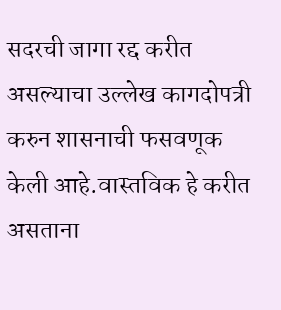सदरची जागा रद्द करीत असल्याचा उल्लेख कागदोपत्री करुन शासनाची फसवणूक केली आहे.वास्तविक हे करीत असताना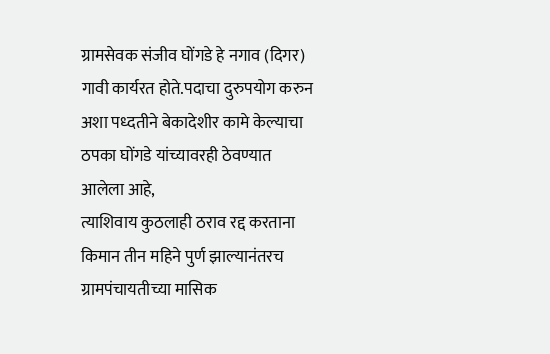ग्रामसेवक संजीव घोंगडे हे नगाव (दिगर) गावी कार्यरत होते.पदाचा दुरुपयोग करुन अशा पध्दतीने बेकादेशीर कामे केल्याचा ठपका घोंगडे यांच्यावरही ठेवण्यात आलेला आहे,
त्याशिवाय कुठलाही ठराव रद्द करताना किमान तीन महिने पुर्ण झाल्यानंतरच ग्रामपंचायतीच्या मासिक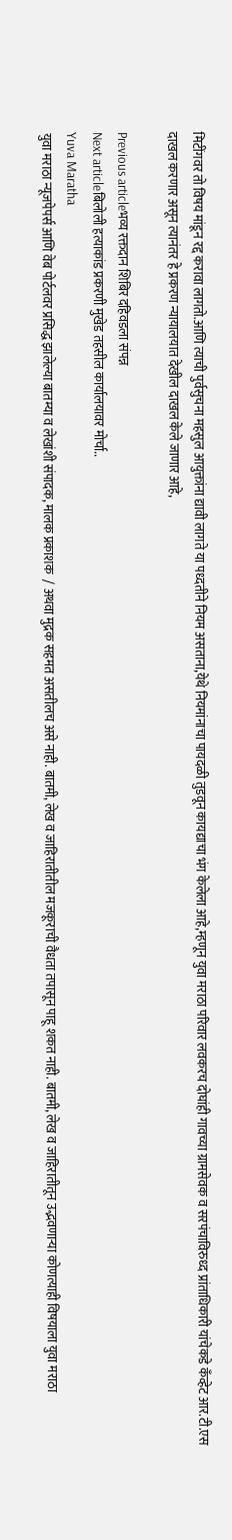मिटींगवर तो विषय मांडून रद्द करावा लागतो.आणि त्याची पुर्वसुचना महसुल आयुक्तांना द्यावी लागते या पध्दतीने नियम असताना,येथे नियमांनाचा पायदळी तुडवून कायद्याचा भंग केलेला आहे,म्हणून युवा मराठा परिवार लवकरच दोघांही गावच्या ग्रामसेवक व सरपंचाविरुध्द प्रांताधिकारी यांचेकडे कँव्हेट आर.टी.एस दाखल करणार असून त्यानंतर हे प्रकरण न्यायालयात देखील दाखल केले जाणार आहे,

Previous articleभव्य रक्तदान शिबिर दहिवडला संपन्न
Next articleबिलोली हत्याकांड प्रकरणी मुखेड तहसील कार्यालयावर मोर्चा..
Yuva Maratha
युवा मराठा न्यूजपेपर्स आणि वेब पोर्टलवर प्रसिद्ध झालेल्या बातम्या व लेखांशी संपादक, मालक प्रकाशक  / अथवा मुद्रक सहमत असतीलच असे नाही. बातमी, लेख व जाहिरातीतील मजकूराची वैधता तपासून पाहू शकत नाही. बातमी, लेख व जाहिरातीतून उद्भवणाऱ्या कोणत्याही विषयाला युवा मराठा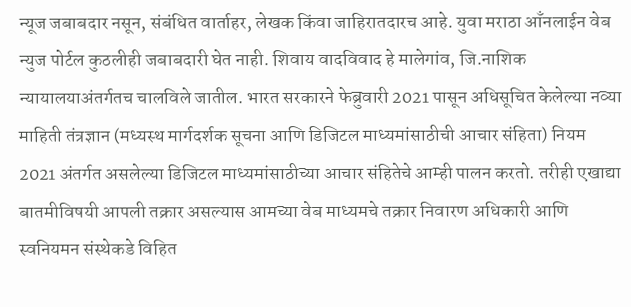न्यूज जबाबदार नसून, संबंधित वार्ताहर, लेखक किंवा जाहिरातदारच आहे. युवा मराठा आँनलाईन वेब न्युज पोर्टल कुठलीही जबाबदारी घेत नाही. शिवाय वादविवाद हे मालेगांव, जि.नाशिक न्यायालयाअंतर्गतच चालविले जातील. भारत सरकारने फेब्रुवारी 2021 पासून अधिसूचित केलेल्या नव्या माहिती तंत्रज्ञान (मध्यस्थ मार्गदर्शक सूचना आणि डिजिटल माध्यमांसाठीची आचार संहिता) नियम 2021 अंतर्गत असलेल्या डिजिटल माध्यमांसाठीच्या आचार संहितेचे आम्ही पालन करतो. तरीही एखाद्या बातमीविषयी आपली तक्रार असल्यास आमच्या वेब माध्यमचे तक्रार निवारण अधिकारी आणि स्वनियमन संस्थेकडे विहित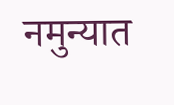नमुन्यात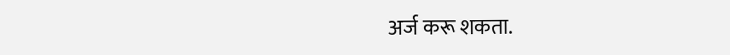अर्ज करू शकता.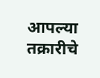आपल्या तक्रारीचे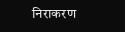निराकरण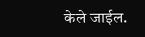केले जाईल.